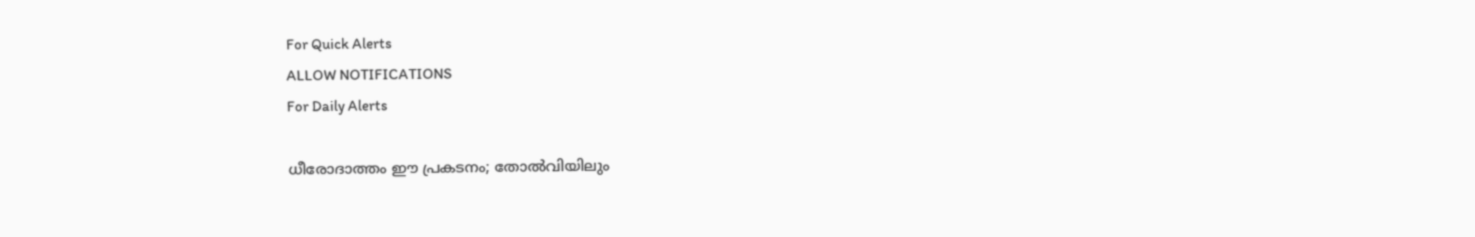For Quick Alerts
ALLOW NOTIFICATIONS
For Daily Alerts

ധീരോദാത്തം ഈ പ്രകടനം; തോല്‍വിയിലും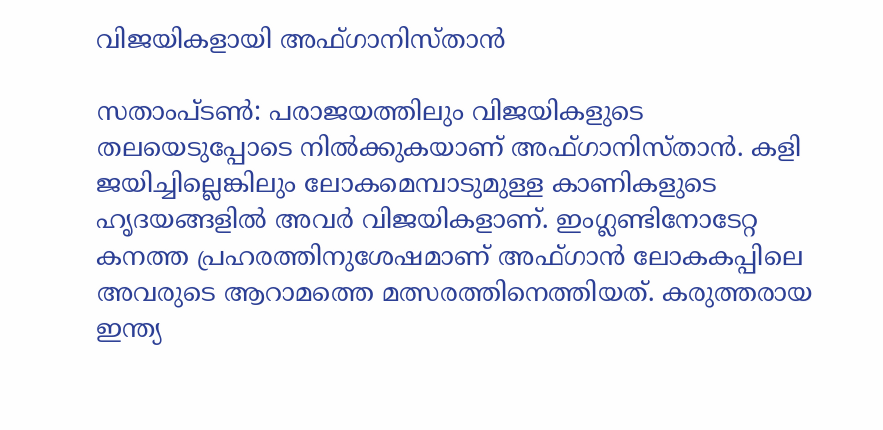വിജയികളായി അഫ്ഗാനിസ്താന്‍

സതാംപ്ടണ്‍: പരാജയത്തിലും വിജയികളുടെ തലയെടുപ്പോടെ നില്‍ക്കുകയാണ് അഫ്ഗാനിസ്താന്‍. കളി ജയിച്ചില്ലെങ്കിലും ലോകമെമ്പാടുമുള്ള കാണികളുടെ ഹൃദയങ്ങളില്‍ അവര്‍ വിജയികളാണ്. ഇംഗ്ലണ്ടിനോടേറ്റ കനത്ത പ്രഹരത്തിനുശേഷമാണ് അഫ്ഗാന്‍ ലോകകപ്പിലെ അവരുടെ ആറാമത്തെ മത്സരത്തിനെത്തിയത്. കരുത്തരായ ഇന്ത്യ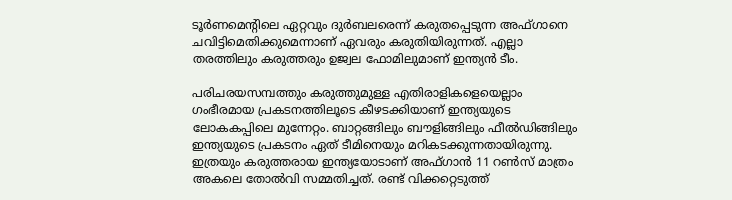ടൂര്‍ണമെന്റിലെ ഏറ്റവും ദുര്‍ബലരെന്ന് കരുതപ്പെടുന്ന അഫ്ഗാനെ ചവിട്ടിമെതിക്കുമെന്നാണ് ഏവരും കരുതിയിരുന്നത്. എല്ലാ തരത്തിലും കരുത്തരും ഉജ്വല ഫോമിലുമാണ് ഇന്ത്യന്‍ ടീം.

പരിചരയസമ്പത്തും കരുത്തുമുള്ള എതിരാളികളെയെല്ലാം ഗംഭീരമായ പ്രകടനത്തിലൂടെ കീഴടക്കിയാണ് ഇന്ത്യയുടെ ലോകകപ്പിലെ മുന്നേറ്റം. ബാറ്റങ്ങിലും ബൗളിങ്ങിലും ഫീല്‍ഡിങ്ങിലും ഇന്ത്യയുടെ പ്രകടനം ഏത് ടീമിനെയും മറികടക്കുന്നതായിരുന്നു. ഇത്രയും കരുത്തരായ ഇന്ത്യയോടാണ് അഫ്ഗാന്‍ 11 റണ്‍സ് മാത്രം അകലെ തോല്‍വി സമ്മതിച്ചത്. രണ്ട് വിക്കറ്റെടുത്ത്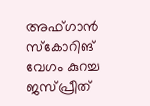അഫ്ഗാന്‍ സ്‌കോറിങ് വേഗം കുറച്ച ജസ്പ്രീത്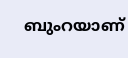ബുംറയാണ്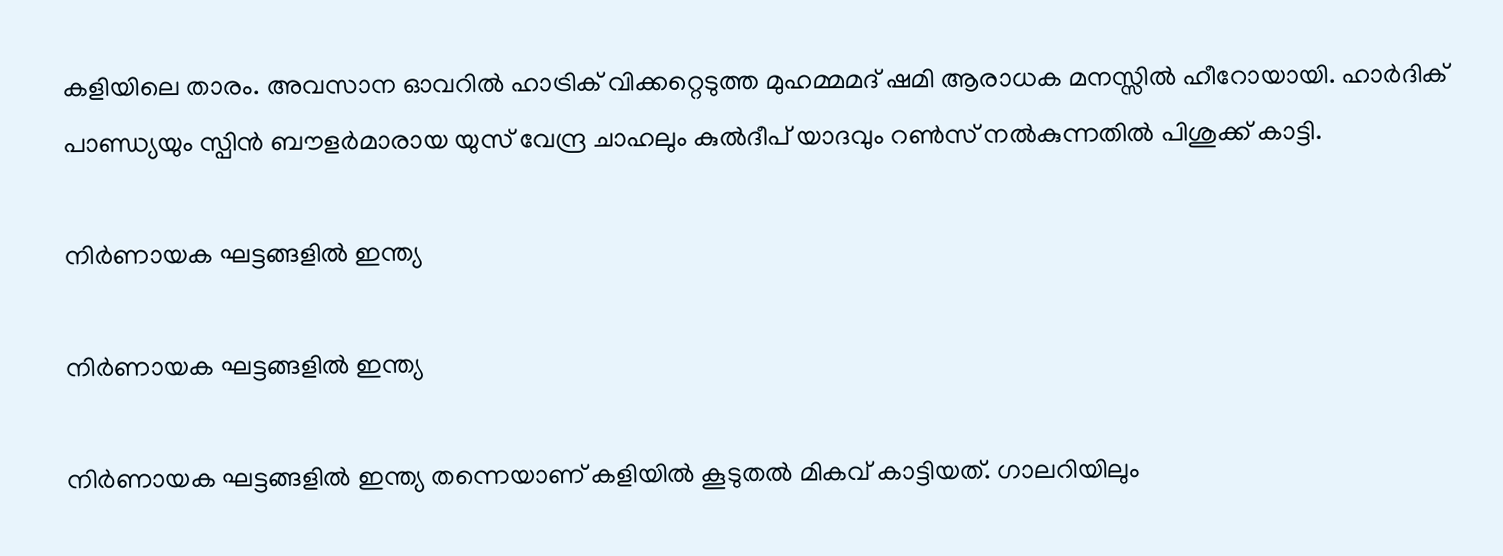കളിയിലെ താരം. അവസാന ഓവറില്‍ ഹാട്രിക് വിക്കറ്റെടുത്ത മുഹമ്മമദ് ഷമി ആരാധക മനസ്സില്‍ ഹീറോയായി. ഹാര്‍ദിക് പാണ്ഡ്യയും സ്പിന്‍ ബൗളര്‍മാരായ യുസ് വേന്ദ്ര ചാഹലും കുല്‍ദീപ് യാദവും റണ്‍സ് നല്‍കുന്നതില്‍ പിശുക്ക് കാട്ടി.

നിര്‍ണായക ഘട്ടങ്ങളില്‍ ഇന്ത്യ

നിര്‍ണായക ഘട്ടങ്ങളില്‍ ഇന്ത്യ

നിര്‍ണായക ഘട്ടങ്ങളില്‍ ഇന്ത്യ തന്നെയാണ് കളിയില്‍ കൂടുതല്‍ മികവ് കാട്ടിയത്. ഗാലറിയിലും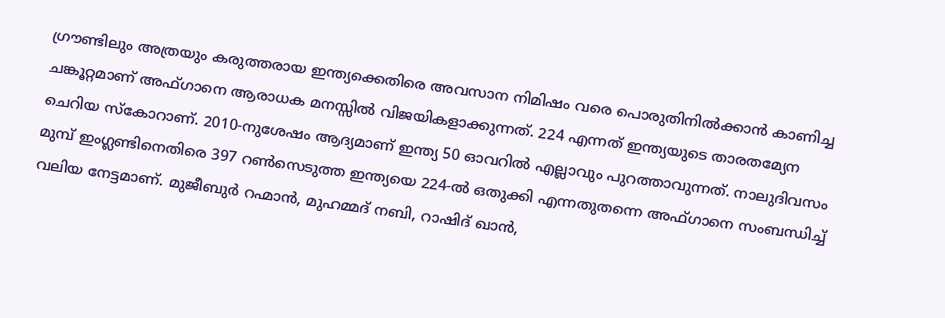ഗ്രൗണ്ടിലും അത്രയും കരുത്തരായ ഇന്ത്യക്കെതിരെ അവസാന നിമിഷം വരെ പൊരുതിനില്‍ക്കാന്‍ കാണിച്ച ചങ്കൂറ്റമാണ് അഫ്ഗാനെ ആരാധക മനസ്സില്‍ വിജയികളാക്കുന്നത്. 224 എന്നത് ഇന്ത്യയുടെ താരതമ്യേന ചെറിയ സ്‌കോറാണ്. 2010-നുശേഷം ആദ്യമാണ് ഇന്ത്യ 50 ഓവറില്‍ എല്ലാവും പുറത്താവുന്നത്. നാലുദിവസം മുമ്പ് ഇംഗ്ലണ്ടിനെതിരെ 397 റണ്‍സെടുത്ത ഇന്ത്യയെ 224-ല്‍ ഒതുക്കി എന്നതുതന്നെ അഫ്ഗാനെ സംബന്ധിച്ച് വലിയ നേട്ടമാണ്. മുജീബുര്‍ റഹ്മാന്‍, മുഹമ്മദ് നബി, റാഷിദ് ഖാന്‍,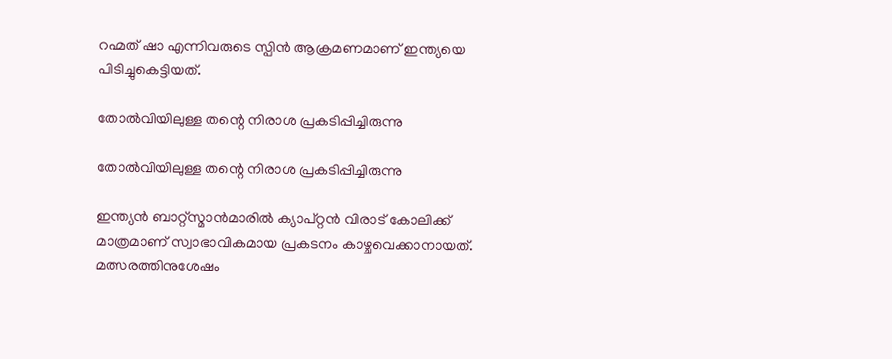റഹ്മത് ഷാ എന്നിവരുടെ സ്പിന്‍ ആക്രമണമാണ് ഇന്ത്യയെ പിടിച്ചുകെട്ടിയത്.

തോല്‍വിയിലുള്ള തന്റെ നിരാശ പ്രകടിപ്പിച്ചിരുന്നു

തോല്‍വിയിലുള്ള തന്റെ നിരാശ പ്രകടിപ്പിച്ചിരുന്നു

ഇന്ത്യന്‍ ബാറ്റ്‌സ്മാന്‍മാരില്‍ ക്യാപ്റ്റന്‍ വിരാട് കോലിക്ക് മാത്രമാണ് സ്വാഭാവികമായ പ്രകടനം കാഴ്ചവെക്കാനായത്. മത്സരത്തിനുശേഷം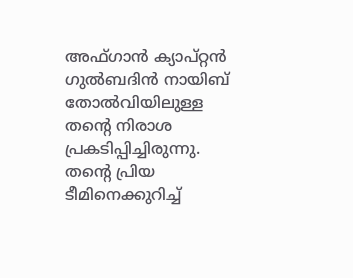അഫ്ഗാന്‍ ക്യാപ്റ്റന്‍ ഗുല്‍ബദിന്‍ നായിബ് തോല്‍വിയിലുള്ള തന്റെ നിരാശ പ്രകടിപ്പിച്ചിരുന്നു. തന്റെ പ്രിയ ടീമിനെക്കുറിച്ച്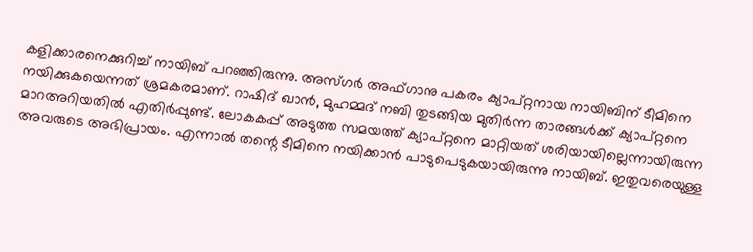കളിക്കാരനെക്കുറിച്ച് നായിബ് പറഞ്ഞിരുന്നു. അസ്ഗര്‍ അഫ്ഗാനു പകരം ക്യാപ്റ്റനായ നായിബിന് ടീമിനെ നയിക്കുകയെന്നത് ശ്രമകരമാണ്. റാഷിദ് ഖാന്‍, മുഹമ്മദ് നബി തുടങ്ങിയ മുതിര്‍ന്ന താരങ്ങള്‍ക്ക് ക്യാപ്റ്റനെ മാറഅറിയതില്‍ എതിര്‍പ്പുണ്ട്. ലോകകപ്പ് അടുത്ത സമയത്ത് ക്യാപ്റ്റനെ മാറ്റിയത് ശരിയായില്ലെന്നായിരുന്ന അവരുടെ അഭിപ്രായം. എന്നാല്‍ തന്റെ ടീമിനെ നയിക്കാന്‍ പാടുപെടുകയായിരുന്നു നായിബ്. ഇതുവരെയുള്ള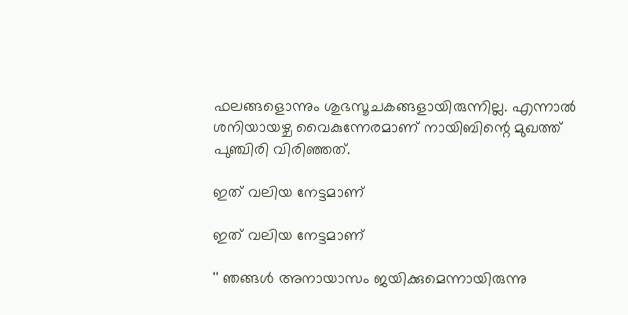ഫലങ്ങളൊന്നും ശുഭസൂചകങ്ങളായിരുന്നില്ല. എന്നാല്‍ ശനിയായഴ്ച വൈകുന്നേരമാണ് നായിബിന്റെ മുഖത്ത് പുഞ്ചിരി വിരിഞ്ഞത്.

ഇത് വലിയ നേട്ടമാണ്

ഇത് വലിയ നേട്ടമാണ്

'' ഞങ്ങള്‍ അനായാസം ജയിക്കുമെന്നായിരുന്നു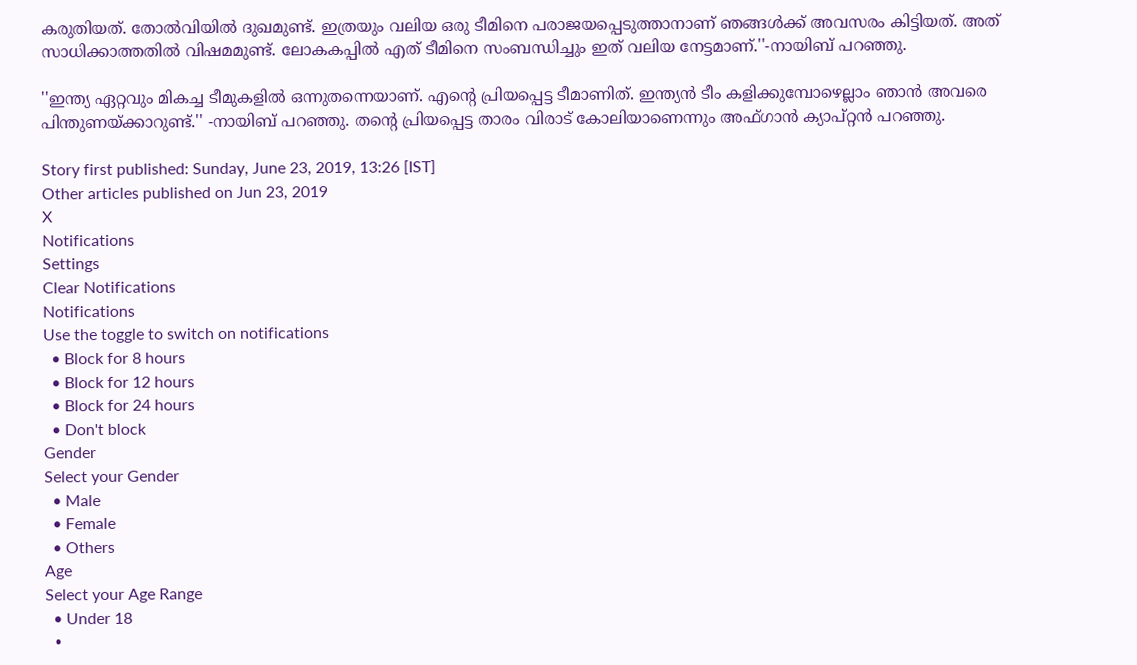കരുതിയത്. തോല്‍വിയില്‍ ദുഖമുണ്ട്. ഇത്രയും വലിയ ഒരു ടീമിനെ പരാജയപ്പെടുത്താനാണ് ഞങ്ങള്‍ക്ക് അവസരം കിട്ടിയത്. അത് സാധിക്കാത്തതില്‍ വിഷമമുണ്ട്. ലോകകപ്പില്‍ എത് ടീമിനെ സംബന്ധിച്ചും ഇത് വലിയ നേട്ടമാണ്.''-നായിബ് പറഞ്ഞു.

''ഇന്ത്യ ഏറ്റവും മികച്ച ടീമുകളില്‍ ഒന്നുതന്നെയാണ്. എന്റെ പ്രിയപ്പെട്ട ടീമാണിത്. ഇന്ത്യന്‍ ടീം കളിക്കുമ്പോഴെല്ലാം ഞാന്‍ അവരെ പിന്തുണയ്ക്കാറുണ്ട്.'' -നായിബ് പറഞ്ഞു. തന്റെ പ്രിയപ്പെട്ട താരം വിരാട് കോലിയാണെന്നും അഫ്ഗാന്‍ ക്യാപ്റ്റന്‍ പറഞ്ഞു.

Story first published: Sunday, June 23, 2019, 13:26 [IST]
Other articles published on Jun 23, 2019
X
Notifications
Settings
Clear Notifications
Notifications
Use the toggle to switch on notifications
  • Block for 8 hours
  • Block for 12 hours
  • Block for 24 hours
  • Don't block
Gender
Select your Gender
  • Male
  • Female
  • Others
Age
Select your Age Range
  • Under 18
  •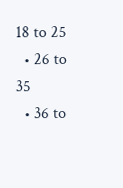18 to 25
  • 26 to 35
  • 36 to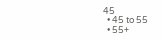45
  • 45 to 55
  • 55+